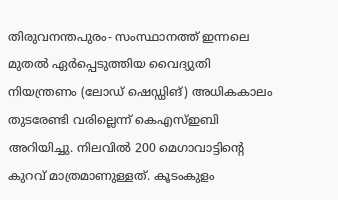തിരുവനന്തപുരം- സംസ്ഥാനത്ത് ഇന്നലെ മുതൽ ഏർപ്പെടുത്തിയ വൈദ്യുതി നിയന്ത്രണം (ലോഡ് ഷെഡ്ഡിങ്) അധികകാലം തുടരേണ്ടി വരില്ലെന്ന് കെഎസ്ഇബി അറിയിച്ചു. നിലവിൽ 200 മെഗാവാട്ടിന്റെ കുറവ് മാത്രമാണുള്ളത്. കൂടംകുളം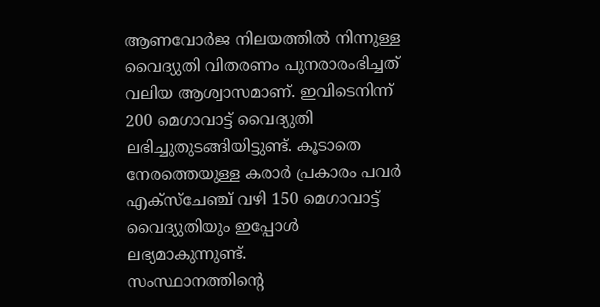ആണവോർജ നിലയത്തിൽ നിന്നുള്ള വൈദ്യുതി വിതരണം പുനരാരംഭിച്ചത് വലിയ ആശ്വാസമാണ്. ഇവിടെനിന്ന് 200 മെഗാവാട്ട് വൈദ്യുതി ലഭിച്ചുതുടങ്ങിയിട്ടുണ്ട്. കൂടാതെ നേരത്തെയുള്ള കരാർ പ്രകാരം പവർ എക്സ്ചേഞ്ച് വഴി 150 മെഗാവാട്ട് വൈദ്യുതിയും ഇപ്പോൾ ലഭ്യമാകുന്നുണ്ട്.
സംസ്ഥാനത്തിന്റെ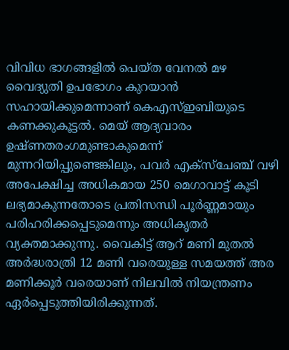വിവിധ ഭാഗങ്ങളിൽ പെയ്ത വേനൽ മഴ വൈദ്യുതി ഉപഭോഗം കുറയാൻ സഹായിക്കുമെന്നാണ് കെഎസ്ഇബിയുടെ കണക്കുകൂട്ടൽ. മെയ് ആദ്യവാരം ഉഷ്ണതരംഗമുണ്ടാകുമെന്ന് മുന്നറിയിപ്പുണ്ടെങ്കിലും, പവർ എക്സ്ചേഞ്ച് വഴി അപേക്ഷിച്ച അധികമായ 250 മെഗാവാട്ട് കൂടി ലഭ്യമാകുന്നതോടെ പ്രതിസന്ധി പൂർണ്ണമായും പരിഹരിക്കപ്പെടുമെന്നും അധികൃതർ വ്യക്തമാക്കുന്നു. വൈകിട്ട് ആറ് മണി മുതൽ അർദ്ധരാത്രി 12 മണി വരെയുള്ള സമയത്ത് അര മണിക്കൂർ വരെയാണ് നിലവിൽ നിയന്ത്രണം ഏർപ്പെടുത്തിയിരിക്കുന്നത്.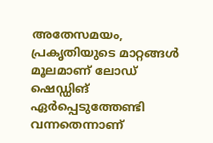അതേസമയം, പ്രകൃതിയുടെ മാറ്റങ്ങൾ മൂലമാണ് ലോഡ് ഷെഡ്ഡിങ് ഏർപ്പെടുത്തേണ്ടി വന്നതെന്നാണ്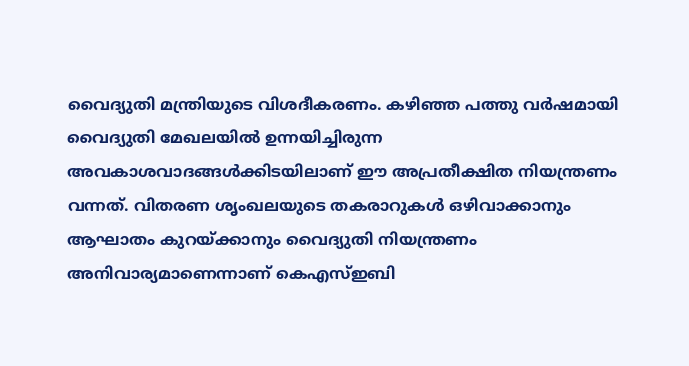വൈദ്യുതി മന്ത്രിയുടെ വിശദീകരണം. കഴിഞ്ഞ പത്തു വർഷമായി വൈദ്യുതി മേഖലയിൽ ഉന്നയിച്ചിരുന്ന അവകാശവാദങ്ങൾക്കിടയിലാണ് ഈ അപ്രതീക്ഷിത നിയന്ത്രണം വന്നത്. വിതരണ ശൃംഖലയുടെ തകരാറുകൾ ഒഴിവാക്കാനും ആഘാതം കുറയ്ക്കാനും വൈദ്യുതി നിയന്ത്രണം അനിവാര്യമാണെന്നാണ് കെഎസ്ഇബി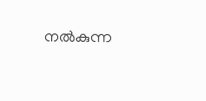നൽകുന്ന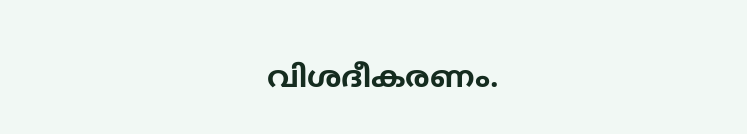വിശദീകരണം.